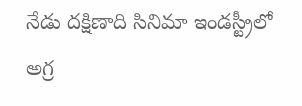నేడు దక్షిణాది సినిమా ఇండస్ట్రీలో అగ్ర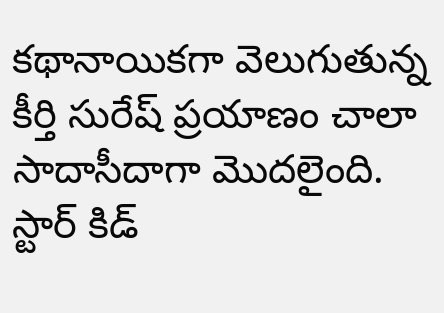కథానాయికగా వెలుగుతున్న కీర్తి సురేష్ ప్రయాణం చాలా సాదాసీదాగా మొదలైంది. స్టార్ కిడ్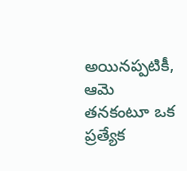అయినప్పటికీ, ఆమె తనకంటూ ఒక ప్రత్యేక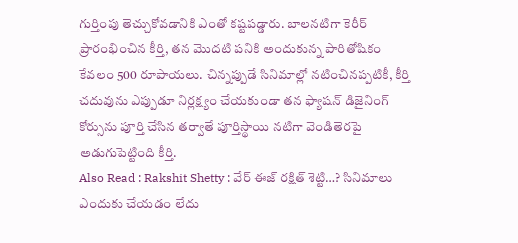గుర్తింపు తెచ్చుకోవడానికి ఎంతో కష్టపడ్డారు. బాలనటిగా కెరీర్ ప్రారంభించిన కీర్తి, తన మొదటి పనికి అందుకున్న పారితోషికం కేవలం 500 రూపాయలు. చిన్నప్పుడే సినిమాల్లో నటించినప్పటికీ, కీర్తి చదువును ఎప్పుడూ నిర్లక్ష్యం చేయకుండా తన ఫ్యాషన్ డిజైనింగ్ కోర్సును పూర్తి చేసిన తర్వాతే పూర్తిస్థాయి నటిగా వెండితెరపై అడుగుపెట్టింది కీర్తి.
Also Read : Rakshit Shetty : వేర్ ఈజ్ రక్షిత్ శెట్టి…? సినిమాలు ఎందుకు చేయడం లేదు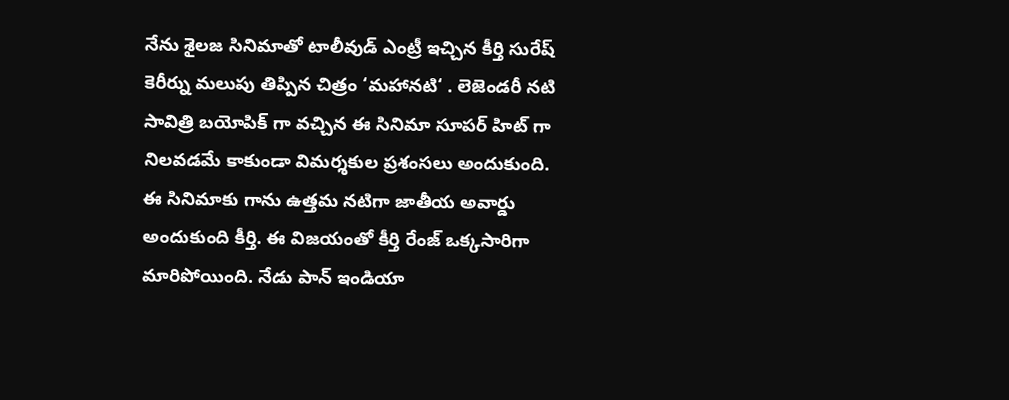నేను శైలజ సినిమాతో టాలీవుడ్ ఎంట్రీ ఇచ్చిన కీర్తి సురేష్ కెరీర్ను మలుపు తిప్పిన చిత్రం ‘మహానటి‘ . లెజెండరీ నటి సావిత్రి బయోపిక్ గా వచ్చిన ఈ సినిమా సూపర్ హిట్ గా నిలవడమే కాకుండా విమర్శకుల ప్రశంసలు అందుకుంది. ఈ సినిమాకు గాను ఉత్తమ నటిగా జాతీయ అవార్డు అందుకుంది కీర్తి. ఈ విజయంతో కీర్తి రేంజ్ ఒక్కసారిగా మారిపోయింది. నేడు పాన్ ఇండియా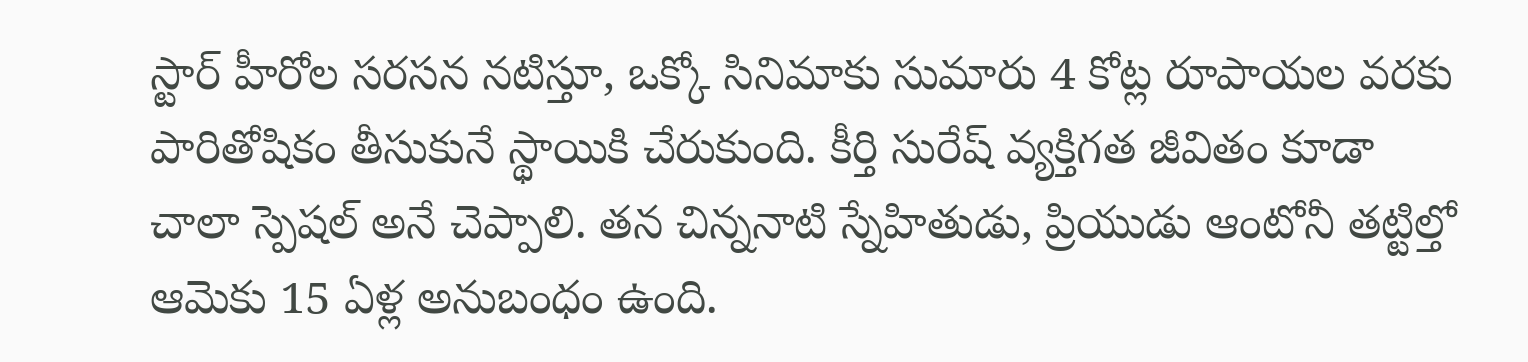స్టార్ హీరోల సరసన నటిస్తూ, ఒక్కో సినిమాకు సుమారు 4 కోట్ల రూపాయల వరకు పారితోషికం తీసుకునే స్థాయికి చేరుకుంది. కీర్తి సురేష్ వ్యక్తిగత జీవితం కూడా చాలా స్పెషల్ అనే చెప్పాలి. తన చిన్ననాటి స్నేహితుడు, ప్రియుడు ఆంటోనీ తట్టిల్తో ఆమెకు 15 ఏళ్ల అనుబంధం ఉంది.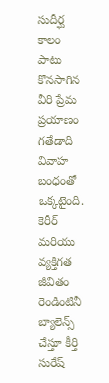సుదీర్ఘ కాలం పాటు కొనసాగిన వీరి ప్రేమ ప్రయాణం గతేడాది వివాహ బంధంతో ఒక్కటైంది. కెరీర్ మరియు వ్యక్తిగత జీవితం రెండింటినీ బ్యాలెన్స్ చేస్తూ కీర్తి సురేష్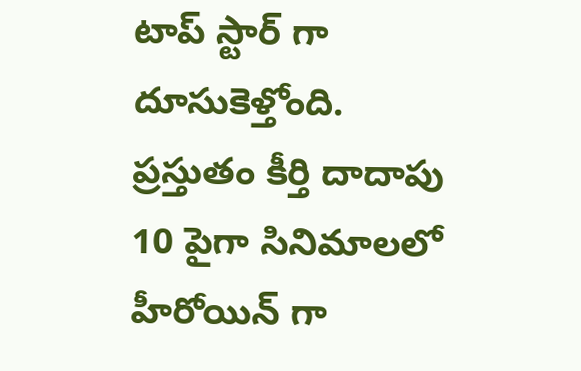టాప్ స్టార్ గా దూసుకెళ్తోంది. ప్రస్తుతం కీర్తి దాదాపు 10 పైగా సినిమాలలో హీరోయిన్ గా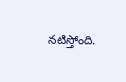నటిస్తోంది.